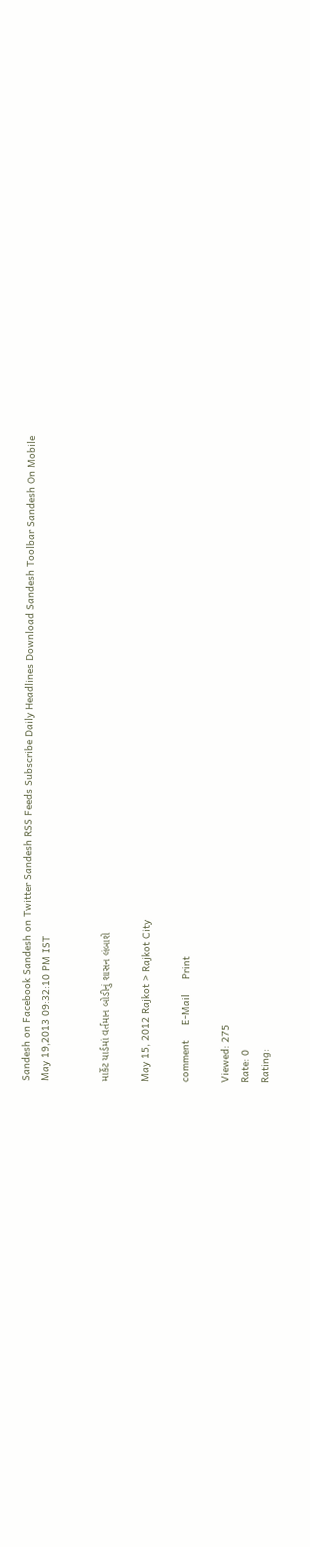Sandesh on Facebook Sandesh on Twitter Sandesh RSS Feeds Subscribe Daily Headlines Download Sandesh Toolbar Sandesh On Mobile
May 19,2013 09:32:10 PM IST


માર્કેટ યાર્ડમાં વર્તમાન બોડીનું શાસન લંબાશે

May 15, 2012 Rajkot > Rajkot City

comment     E-Mail     Print

Viewed: 275
Rate: 0
Rating: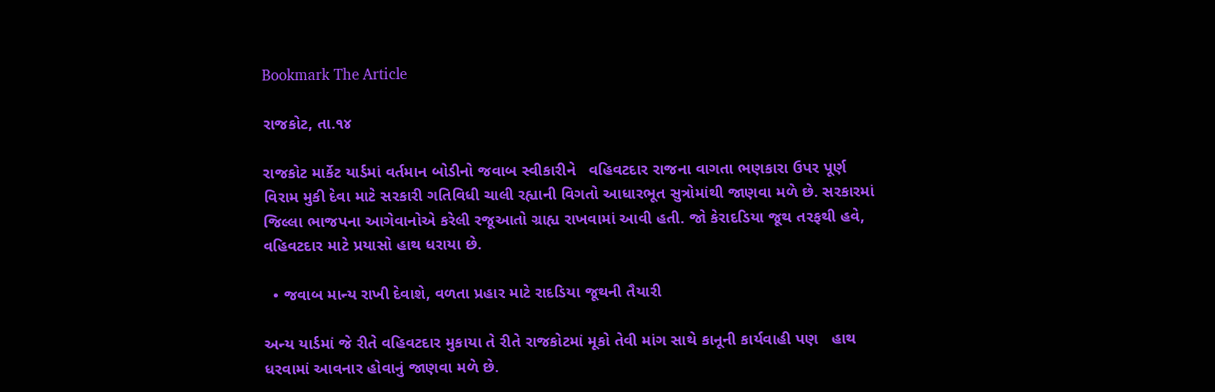Bookmark The Article

રાજકોટ, તા.૧૪

રાજકોટ માર્કેટ યાર્ડમાં વર્તમાન બોડીનો જવાબ સ્વીકારીને   વહિવટદાર રાજના વાગતા ભણકારા ઉપર પૂર્ણ વિરામ મુકી દેવા માટે સરકારી ગતિવિધી ચાલી રહ્યાની વિગતો આધારભૂત સુત્રોમાંથી જાણવા મળે છે. સરકારમાં જિલ્લા ભાજપના આગેવાનોએ કરેલી રજૂઆતો ગ્રાહ્ય રાખવામાં આવી હતી. જો કેરાદડિયા જૂથ તરફથી હવે, વહિવટદાર માટે પ્રયાસો હાથ ધરાયા છે.

  • જવાબ માન્ય રાખી દેવાશે, વળતા પ્રહાર માટે રાદડિયા જૂથની તૈયારી

અન્ય યાર્ડમાં જે રીતે વહિવટદાર મુકાયા તે રીતે રાજકોટમાં મૂકો તેવી માંગ સાથે કાનૂની કાર્યવાહી પણ   હાથ ધરવામાં આવનાર હોવાનું જાણવા મળે છે.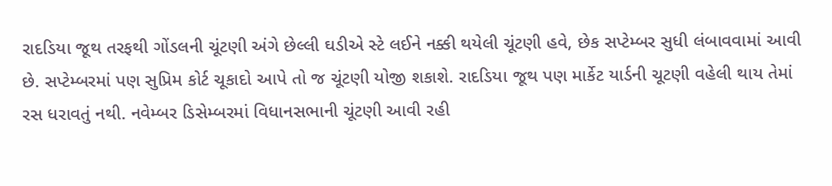રાદડિયા જૂથ તરફથી ગોંડલની ચૂંટણી અંગે છેલ્લી ઘડીએ સ્ટે લઈને નક્કી થયેલી ચૂંટણી હવે, છેક સપ્ટેમ્બર સુધી લંબાવવામાં આવી છે. સપ્ટેમ્બરમાં પણ સુપ્રિમ કોર્ટ ચૂકાદો આપે તો જ ચૂંટણી યોજી શકાશે. રાદડિયા જૂથ પણ માર્કેટ યાર્ડની ચૂટણી વહેલી થાય તેમાં રસ ધરાવતું નથી. નવેમ્બર ડિસેમ્બરમાં વિધાનસભાની ચૂંટણી આવી રહી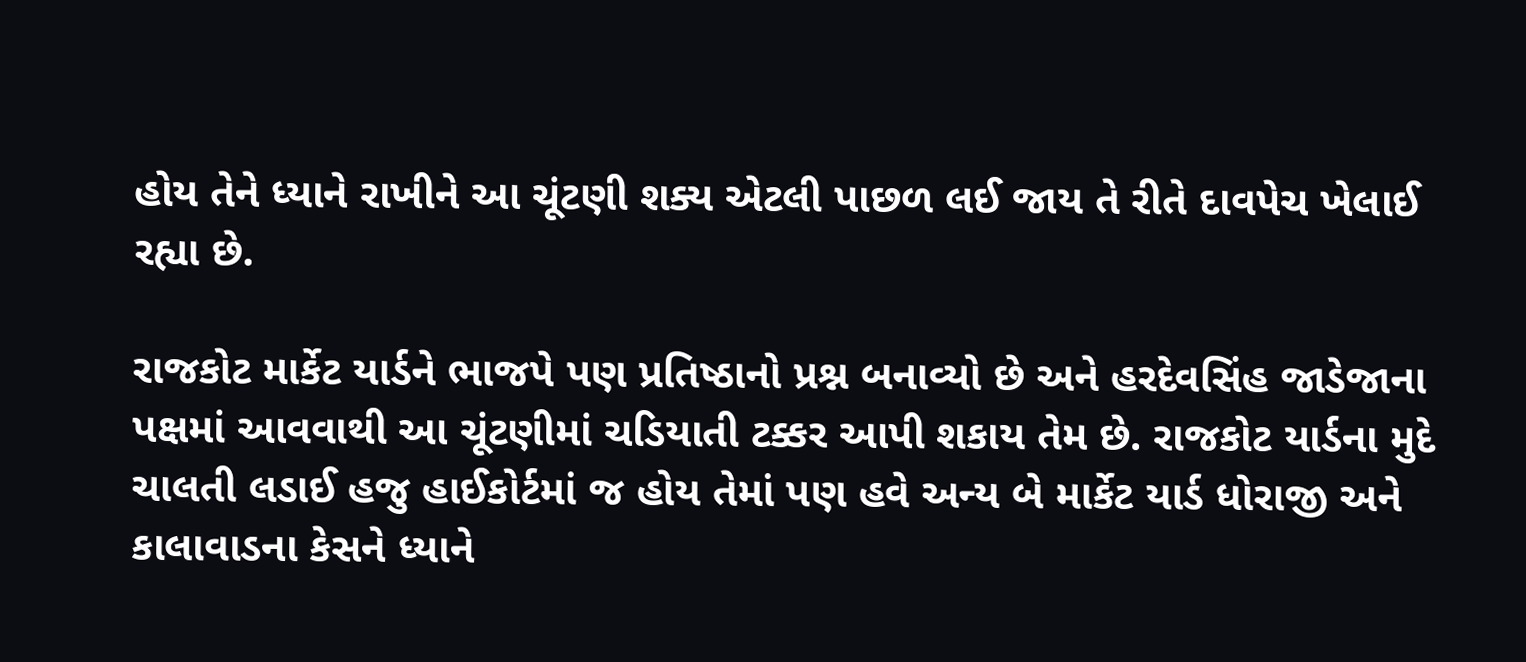હોય તેને ધ્યાને રાખીને આ ચૂંટણી શક્ય એટલી પાછળ લઈ જાય તે રીતે દાવપેચ ખેલાઈ રહ્યા છે.

રાજકોટ માર્કેટ યાર્ડને ભાજપે પણ પ્રતિષ્ઠાનો પ્રશ્ન બનાવ્યો છે અને હરદેવસિંહ જાડેજાના પક્ષમાં આવવાથી આ ચૂંટણીમાં ચડિયાતી ટક્કર આપી શકાય તેમ છે. રાજકોટ યાર્ડના મુદે ચાલતી લડાઈ હજુ હાઈકોર્ટમાં જ હોય તેમાં પણ હવે અન્ય બે માર્કેટ યાર્ડ ધોરાજી અને કાલાવાડના કેસને ધ્યાને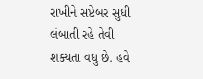રાખીને સપ્ટેબર સુધી લંબાતી રહે તેવી શક્યતા વધુ છે. હવે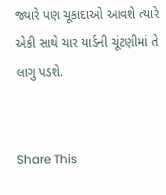જ્યારે પણ ચૂકાદાઓ આવશે ત્યારે એકી સાથે ચાર યાર્ડની ચૂંટણીમાં તે લાગુ પડશે.


Share This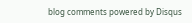blog comments powered by Disqus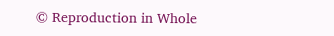© Reproduction in Whole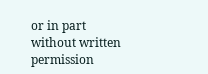or in part without written permission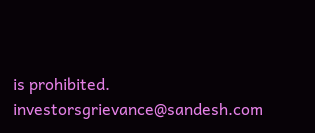is prohibited.
investorsgrievance@sandesh.com